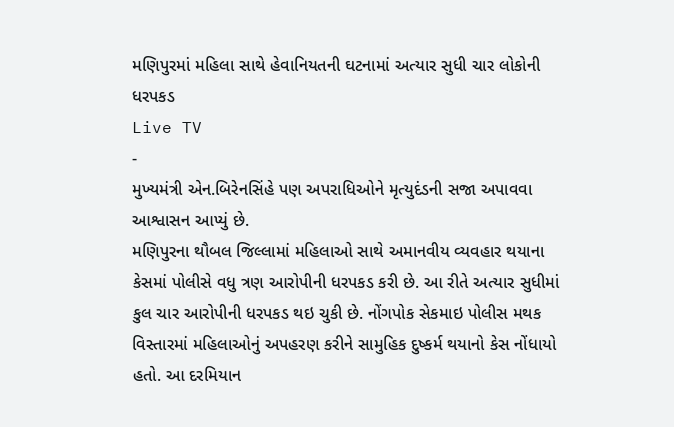મણિપુરમાં મહિલા સાથે હેવાનિયતની ઘટનામાં અત્યાર સુધી ચાર લોકોની ધરપકડ
Live TV
-
મુખ્યમંત્રી એન.બિરેનસિંહે પણ અપરાધિઓને મૃત્યુદંડની સજા અપાવવા આશ્વાસન આપ્યું છે.
મણિપુરના થૌબલ જિલ્લામાં મહિલાઓ સાથે અમાનવીય વ્યવહાર થયાના કેસમાં પોલીસે વધુ ત્રણ આરોપીની ધરપકડ કરી છે. આ રીતે અત્યાર સુધીમાં કુલ ચાર આરોપીની ધરપકડ થઇ ચુકી છે. નોંગપોક સેકમાઇ પોલીસ મથક વિસ્તારમાં મહિલાઓનું અપહરણ કરીને સામુહિક દુષ્કર્મ થયાનો કેસ નોંધાયો હતો. આ દરમિયાન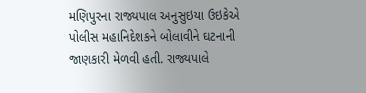મણિપુરના રાજ્યપાલ અનુસુઇયા ઉઇકેએ પોલીસ મહાનિદેશકને બોલાવીને ઘટનાની જાણકારી મેળવી હતી. રાજ્યપાલે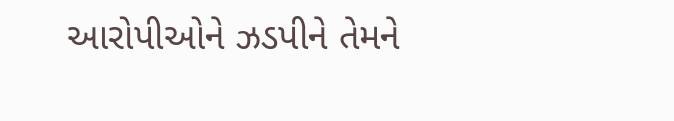આરોપીઓને ઝડપીને તેમને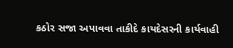કઠોર સજા અપાવવા તાકીદે કાયદેસરની કાર્યવાહી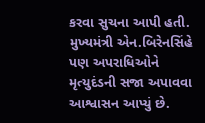કરવા સુચના આપી હતી. મુખ્યમંત્રી એન.બિરેનસિંહે પણ અપરાધિઓને મૃત્યુદંડની સજા અપાવવા આશ્વાસન આપ્યું છે.